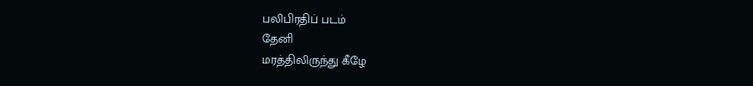பலிபிரதிப் படம்
தேனி
மரத்திலிருந்து கீழே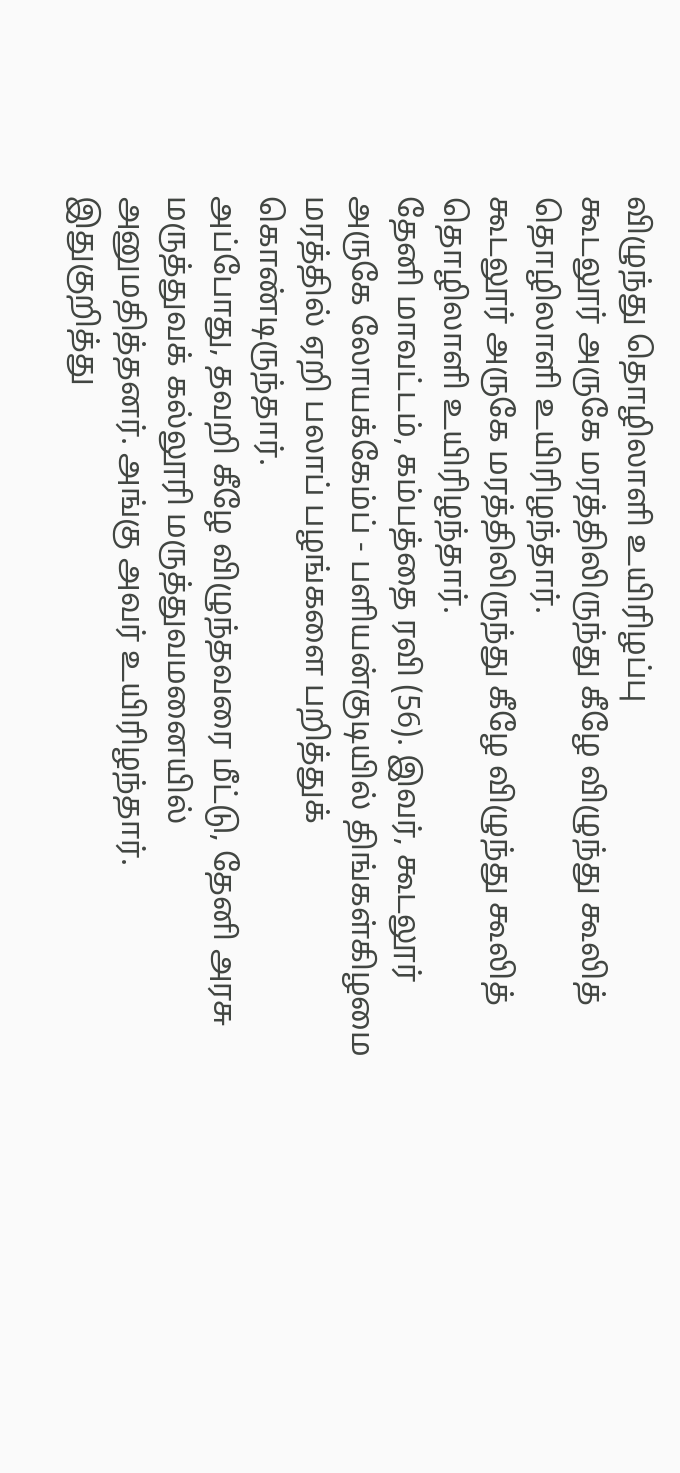விழுந்து தொழிலாளி உயிரிழப்பு
கூடலூர் அருகே மரத்திலிருந்து கீழே விழுந்து கூலித் தொழிலாளி உயிரிழந்தார்.
கூடலூர் அருகே மரத்திலிருந்து கீழே விழுந்து கூலித் தொழிலாளி உயிரிழந்தார்.
தேனி மாவட்டம், கம்பத்தை ரவி (56). இவர், கூடலூர் அருகே லோயக்கேம்ப் - பளியன்குடியில் திங்கள்கிழமை மரத்தில் ஏறி பலாப் பழங்களை பறித்துக் கொண்டிருந்தார்.
அப்போது, தவறி கீழே விழுந்தவரை மீட்டு, தேனி அரசு மருத்துவக் கல்லூரி மருத்துவமனையில் அனுமதித்தனர். அங்கு அவர் உயிரிழந்தார்.
இதுகுறித்து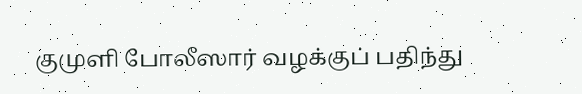குமுளி போலீஸார் வழக்குப் பதிந்து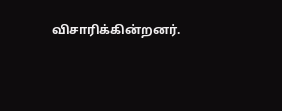விசாரிக்கின்றனர்.